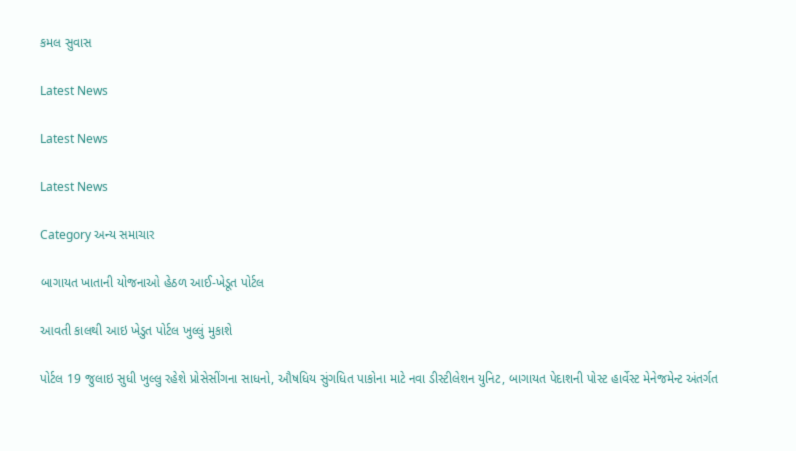કમલ સુવાસ

Latest News

Latest News

Latest News

Category અન્ય સમાચાર

બાગાયત ખાતાની યોજનાઓ હેઠળ આઈ-ખેડૂત પોર્ટલ

આવતી કાલથી આઇ ખેડુત પોર્ટલ ખુલ્લું મુકાશે

પોર્ટલ 19 જુલાઇ સુધી ખુલ્લુ રહેશે પ્રોસેસીંગના સાધનો, ઔષધિય સુંગધિત પાકોના માટે નવા ડીસ્ટીલેશન યુનિટ, બાગાયત પેદાશની પોસ્ટ હાર્વેસ્ટ મેનેજમેન્ટ અંતર્ગત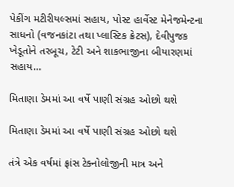પેકીંગ મટીરીયલ્સમાં સહાય, પોસ્ટ હાર્વેસ્ટ મેનેજમેન્ટના સાધનો (વજનકાંટા તથા પ્લાસ્ટિક ક્રેટસ), દેવીપુજક ખેડૂતોને તરબૂચ, ટેટી અને શાકભાજીના બીયારણમાં સહાય…

મિતાણા ડેમમાં આ વર્ષે પાણી સંગ્રહ ઓછો થશે

મિતાણા ડેમમાં આ વર્ષે પાણી સંગ્રહ ઓછો થશે

તંત્રે એક વર્ષમાં ફ્રાંસ ટેક્નોલોજીની માત્ર અને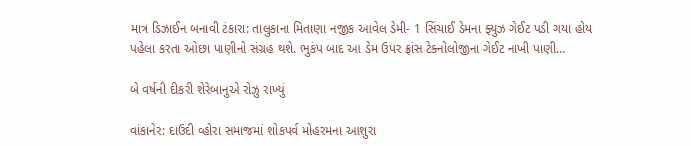માત્ર ડિઝાઈન બનાવી ટંકારા: તાલુકાના મિતાણા નજીક આવેલ ડેમી- 1 સિંચાઈ ડેમના ફ્યુઝ ગેઈટ પડી ગયા હોય પહેલા કરતા ઓછા પાણીનો સંગ્રહ થશે. ભુકંપ બાદ આ ડેમ ઉપર ફ્રાંસ ટેક્નોલોજીના ગેઈટ નાખી પાણી…

બે વર્ષની દીકરી શેરેબાનુએ રોઝુ રાખ્યું

વાંકાનેર: દાઉદી વ્હોરા સમાજમાં શોકપર્વ મોહરમના આશુરા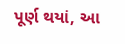પૂર્ણ થયાં, આ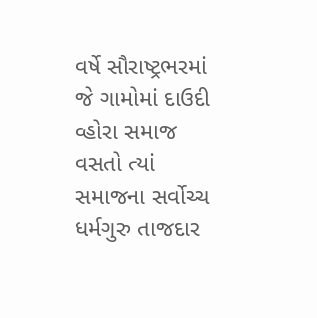વર્ષે સૌરાષ્ટ્રભરમાં જે ગામોમાં દાઉદી વ્હોરા સમાજ વસતો ત્યાં સમાજના સર્વોચ્ચ ધર્મગુરુ તાજદાર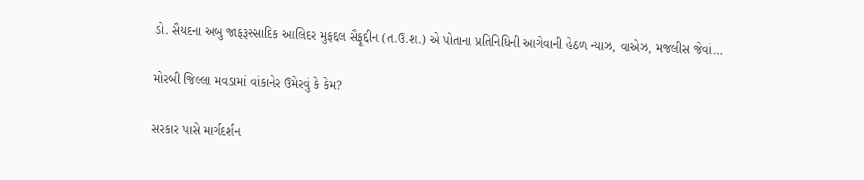ડો. સૈયદના અબુ જાફરૂસ્સાદિક આલિદર મુફદ્દલ સૈફૂદ્દીન (ત.ઉ.શ.) એ પોતાના પ્રતિનિધિની આગેવાની હેઠળ ન્યાઝ, વાએઝ, મજલીસ જેવાં…

મોરબી જિલ્લા મવડામાં વાંકાનેર ઉમેરવું કે કેમ?

સરકાર પાસે માર્ગદર્શન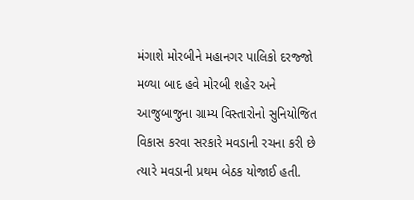મંગાશે મોરબીને મહાનગર પાલિકો દરજ્જો મળ્યા બાદ હવે મોરબી શહેર અને આજુબાજુના ગ્રામ્ય વિસ્તારોનો સુનિયોજિત વિકાસ કરવા સરકારે મવડાની રચના કરી છે ત્યારે મવડાની પ્રથમ બેઠક યોજાઈ હતી.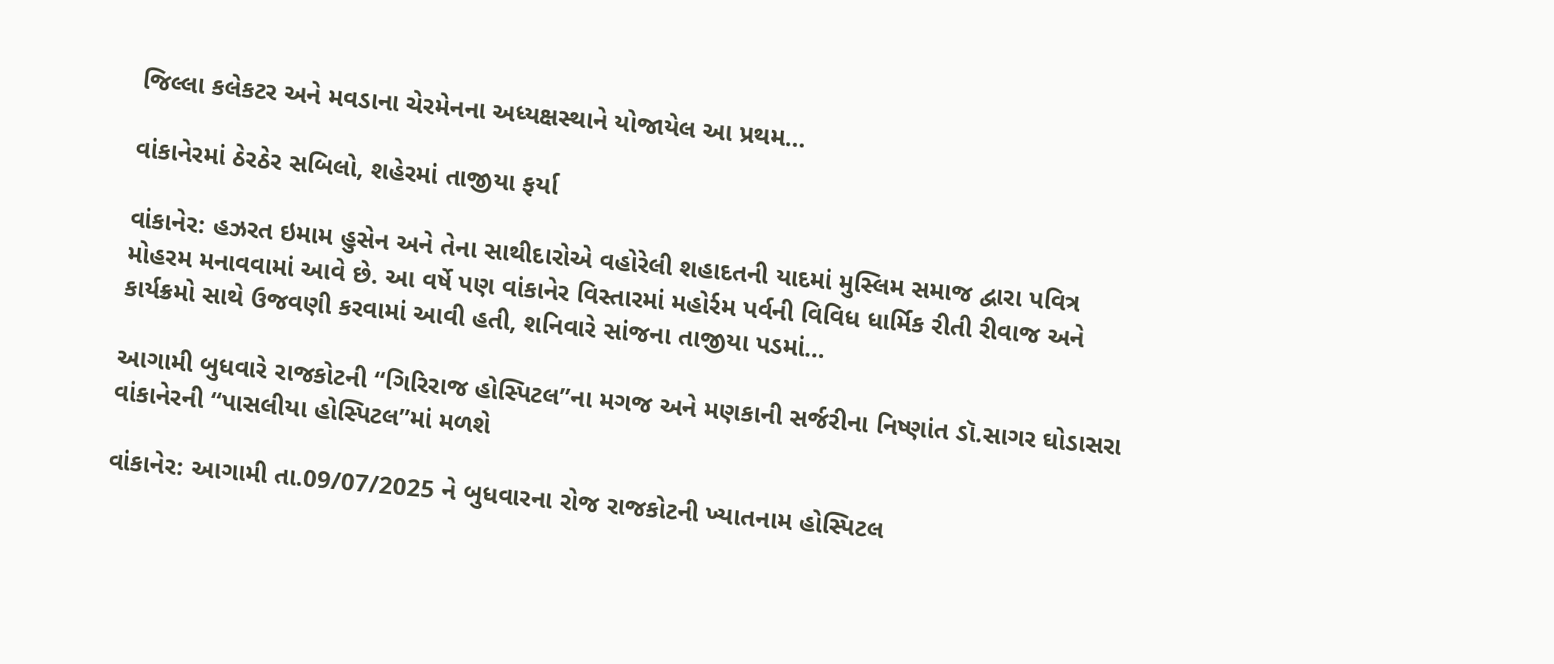જિલ્લા કલેકટર અને મવડાના ચેરમેનના અધ્યક્ષસ્થાને યોજાયેલ આ પ્રથમ…

વાંકાનેરમાં ઠેરઠેર સબિલો, શહેરમાં તાજીયા ફર્યા

વાંકાનેર: હઝરત ઇમામ હુસેન અને તેના સાથીદારોએ વહોરેલી શહાદતની યાદમાં મુસ્લિમ સમાજ દ્વારા પવિત્ર મોહરમ મનાવવામાં આવે છે. આ વર્ષે પણ વાંકાનેર વિસ્તારમાં મહોર્રમ પર્વની વિવિધ ધાર્મિક રીતી રીવાજ અને કાર્યક્રમો સાથે ઉજવણી કરવામાં આવી હતી, શનિવારે સાંજના તાજીયા પડમાં…

આગામી બુધવારે રાજકોટની “ગિરિરાજ હોસ્પિટલ”ના મગજ અને મણકાની સર્જરીના નિષ્ણાંત ડૉ.સાગર ઘોડાસરા વાંકાનેરની “પાસલીયા હોસ્પિટલ”માં મળશે

વાંકાનેર: આગામી તા.09/07/2025 ને બુધવારના રોજ રાજકોટની ખ્યાતનામ હોસ્પિટલ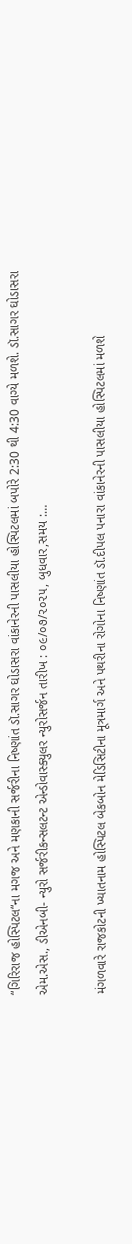“ગિરિરાજ હોસ્પિટલ“ના મગજ અને મણકાની સર્જરીના નિષ્ણાંત ડૉ.સાગર ઘોડાસરા વાંકાનેરની પાસલીયા હોસ્પિટલમાં બપોરે 2:30 થી 4:30 વાગ્યે મળશે. ડૉ.સાગર ઘોડાસરા એમ.એસ., ડીએનબી- ન્યુરો સર્જરીકન્સલટન્ટ એન્ડોવાસ્ક્યુલર ન્યુરોસર્જન તારીખ : ૦૯/૦૭/૨૦૨૫, બુધવાર,સમય :…

મંગળવારે રાજકોટની ખ્યાતનામ હોસ્પિટલ બેકબોન મેડિસિટીના મૂત્રમાર્ગ અને પથરીના રોગોના નિષ્ણાંત ડૉ.દીપલ પનારા વાંકાનેરની પાસલીયા હોસ્પિટલમાં મળશે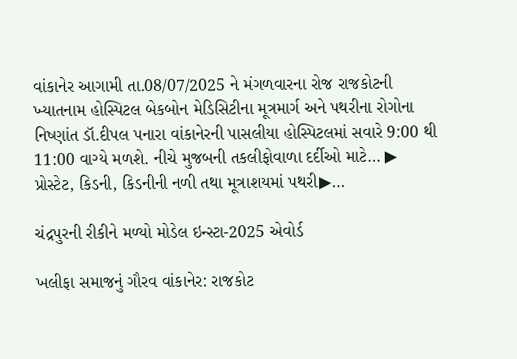વાંકાનેર આગામી તા.08/07/2025 ને મંગળવારના રોજ રાજકોટની ખ્યાતનામ હોસ્પિટલ બેકબોન મેડિસિટીના મૂત્રમાર્ગ અને પથરીના રોગોના નિષ્ણાંત ડૉ.દીપલ પનારા વાંકાનેરની પાસલીયા હોસ્પિટલમાં સવારે 9:00 થી 11:00 વાગ્યે મળશે. નીચે મુજબની તકલીફોવાળા દર્દીઓ માટે… ▶ પ્રોસ્ટેટ, કિડની, કિડનીની નળી તથા મૂત્રાશયમાં પથરી▶…

ચંદ્રપુરની રીકીને મળ્યો મોડેલ ઇન્સ્ટા-2025 એવોર્ડ

ખલીફા સમાજનું ગૌરવ વાંકાનેર: રાજકોટ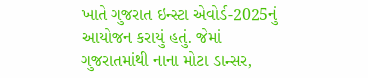ખાતે ગુજરાત ઇન્સ્ટા એવોર્ડ-2025નું આયોજન કરાયું હતું. જેમાં ગુજરાતમાંથી નાના મોટા ડાન્સર,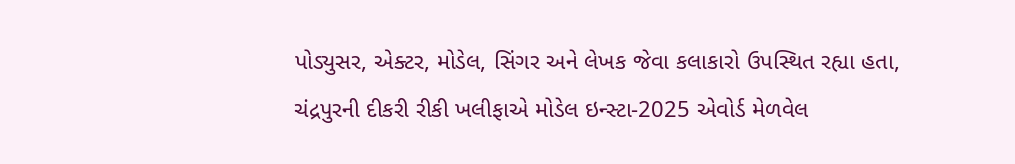પોડ્યુસર, એક્ટર, મોડેલ, સિંગર અને લેખક જેવા કલાકારો ઉપસ્થિત રહ્યા હતા, ચંદ્રપુરની દીકરી રીકી ખલીફાએ મોડેલ ઇન્સ્ટા-2025 એવોર્ડ મેળવેલ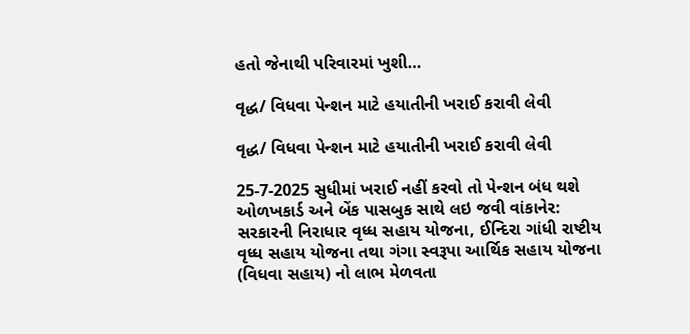હતો જેનાથી પરિવારમાં ખુશી…

વૃદ્ધ/ વિધવા પેન્શન માટે હયાતીની ખરાઈ કરાવી લેવી

વૃદ્ધ/ વિધવા પેન્શન માટે હયાતીની ખરાઈ કરાવી લેવી

25-7-2025 સુધીમાં ખરાઈ નહીં કરવો તો પેન્શન બંધ થશે ઓળખકાર્ડ અને બેંક પાસબુક સાથે લઇ જવી વાંકાનેર: સરકારની નિરાધાર વૃધ્ધ સહાય યોજના, ઈન્દિરા ગાંધી રાષ્ટીય વૃધ્ધ સહાય યોજના તથા ગંગા સ્વરૂપા આર્થિક સહાય યોજના (વિધવા સહાય) નો લાભ મેળવતા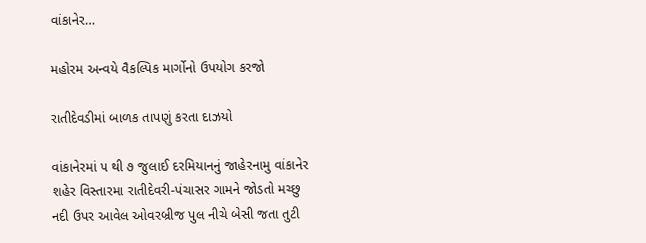વાંકાનેર…

મહોરમ અન્વયે વૈકલ્પિક માર્ગોનો ઉપયોગ કરજો

રાતીદેવડીમાં બાળક તાપણું કરતા દાઝયો

વાંકાનેરમાં ૫ થી ૭ જુલાઈ દરમિયાનનું જાહેરનામુ વાંકાનેર શહેર વિસ્તારમા રાતીદેવરી-પંચાસર ગામને જોડતો મચ્છુ નદી ઉપર આવેલ ઓવરબ્રીજ પુલ નીચે બેસી જતા તુટી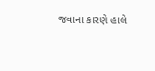જવાના કારણે હાલે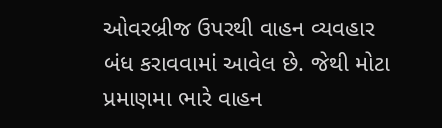ઓવરબ્રીજ ઉપરથી વાહન વ્યવહાર બંધ કરાવવામાં આવેલ છે. જેથી મોટા પ્રમાણમા ભારે વાહન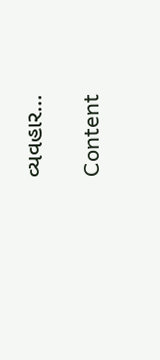વ્યવહાર…

Content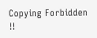Copying Forbidden !!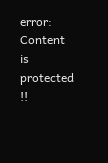error: Content is protected !!